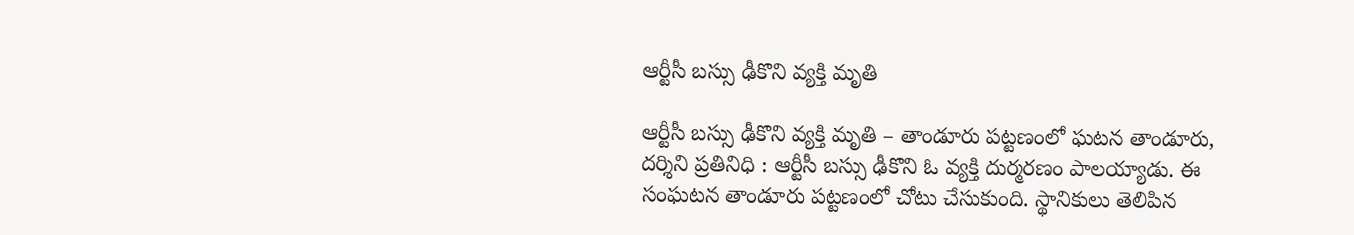ఆర్టీసీ బస్సు ఢీకొని వ్యక్తి మృతి

ఆర్టీసీ బస్సు ఢీకొని వ్యక్తి మృతి – తాండూరు పట్టణంలో ఘటన తాండూరు, దర్శిని ప్రతినిధి : ఆర్టీసీ బస్సు ఢీకొని ఓ వ్యక్తి దుర్మరణం పాలయ్యాడు. ఈ సంఘటన తాండూరు పట్టణంలో చోటు చేసుకుంది. స్థానికులు తెలిపిన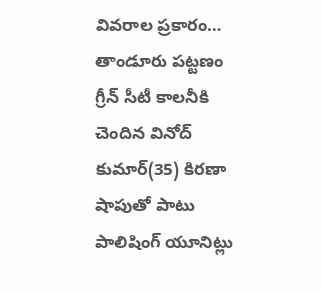వివరాల ప్రకారం… తాండూరు పట్టణం గ్రీన్‌ సీటీ కాలనీకి చెందిన వినోద్ కుమార్(35) కిరణా షాపుతో పాటు పాలిషింగ్ యూనిట్లు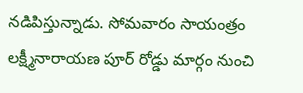నడిపిస్తున్నాడు. సోమవారం సాయంత్రం లక్ష్మీనారాయణ పూర్ రోడ్డు మార్గం నుంచి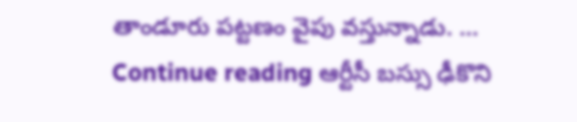తాండూరు పట్టణం వైపు వస్తున్నాడు. … Continue reading ఆర్టీసీ బస్సు ఢీకొని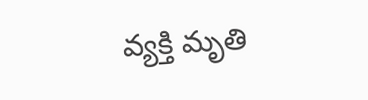వ్యక్తి మృతి